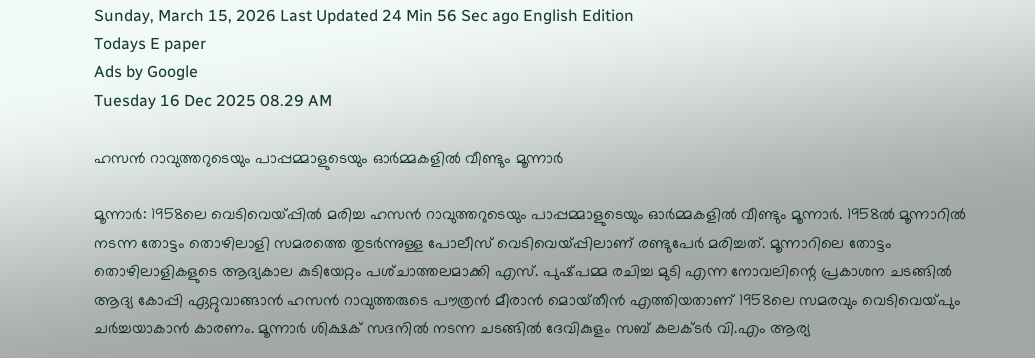Sunday, March 15, 2026 Last Updated 24 Min 56 Sec ago English Edition
Todays E paper
Ads by Google
Tuesday 16 Dec 2025 08.29 AM

ഹസന്‍ റാവുത്തറുടെയും പാപ്പമ്മാളുടെയും ഓര്‍മ്മകളില്‍ വീണ്ടും മൂന്നാര്‍

മൂന്നാര്‍: 1958ലെ വെടിവെയ്‌പ്പില്‍ മരിച്ച ഹസന്‍ റാവുത്തറുടെയും പാപ്പമ്മാളുടെയും ഓര്‍മ്മകളില്‍ വീണ്ടും മൂന്നാര്‍. 1958ല്‍ മൂന്നാറില്‍ നടന്ന തോട്ടം തൊഴിലാളി സമരത്തെ തുടര്‍ന്നുള്ള പോലീസ്‌ വെടിവെയ്‌പ്പിലാണ്‌ രണ്ടുപേര്‍ മരിച്ചത്‌. മൂന്നാറിലെ തോട്ടം തൊഴിലാളികളുടെ ആദ്യകാല കുടിയേറ്റം പശ്‌ചാത്തലമാക്കി എസ്‌. പുഷ്‌പമ്മ രചിച്ച മുടി എന്ന നോവലിന്റെ പ്രകാശന ചടങ്ങില്‍ ആദ്യ കോപ്പി ഏറ്റുവാങ്ങാന്‍ ഹസന്‍ റാവുത്തരുടെ പൗത്രന്‍ മീരാന്‍ മൊയ്‌തീന്‍ എത്തിയതാണ്‌ 1958ലെ സമരവും വെടിവെയ്‌പും ചര്‍ച്ചയാകാന്‍ കാരണം. മൂന്നാര്‍ ശിക്ഷക്‌ സദനില്‍ നടന്ന ചടങ്ങില്‍ ദേവികുളം സബ്‌ കലക്‌ടര്‍ വി.എം ആര്യ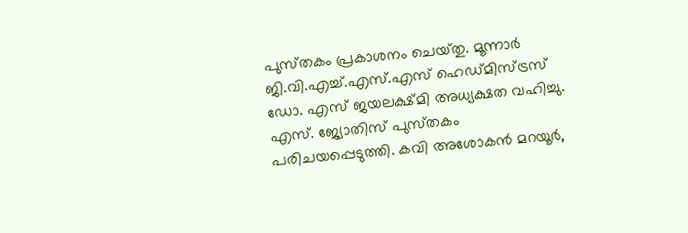പുസ്‌തകം പ്രകാശനം ചെയ്‌തു. മൂന്നാര്‍ ജി.വി.എച്ച്‌.എസ്‌.എസ്‌ ഹെഡ്‌മിസ്‌ട്രസ്‌ ഡോ. എസ്‌ ജയലക്ഷ്‌മി അധ്യക്ഷത വഹിച്ചു. എസ്‌. ജ്യോതിസ്‌ പുസ്‌തകം പരിചയപ്പെടുത്തി. കവി അശോകന്‍ മറയൂര്‍,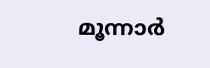മൂന്നാര്‍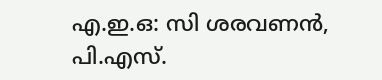എ.ഇ.ഒ: സി ശരവണന്‍, പി.എസ്‌.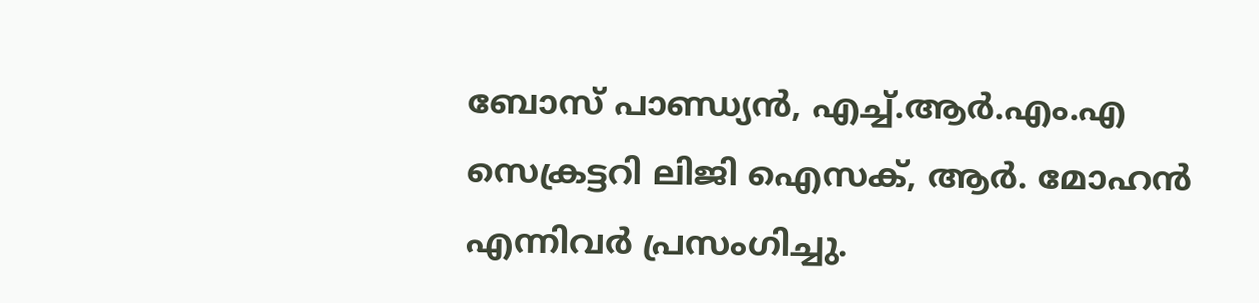ബോസ്‌ പാണ്ഡ്യന്‍, എച്ച്‌.ആര്‍.എം.എ സെക്രട്ടറി ലിജി ഐസക്‌, ആര്‍. മോഹന്‍ എന്നിവര്‍ പ്രസംഗിച്ചു.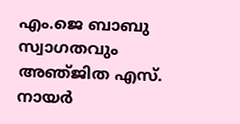എം.ജെ ബാബു സ്വാഗതവും അഞ്‌ജിത എസ്‌. നായര്‍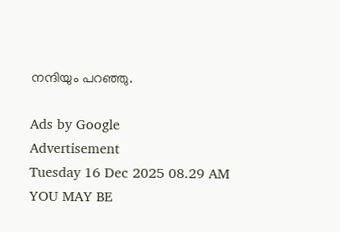നന്ദിയും പറഞ്ഞു.

Ads by Google
Advertisement
Tuesday 16 Dec 2025 08.29 AM
YOU MAY BE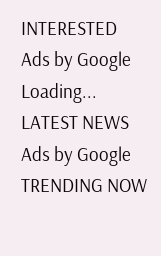INTERESTED
Ads by Google
Loading...
LATEST NEWS
Ads by Google
TRENDING NOW